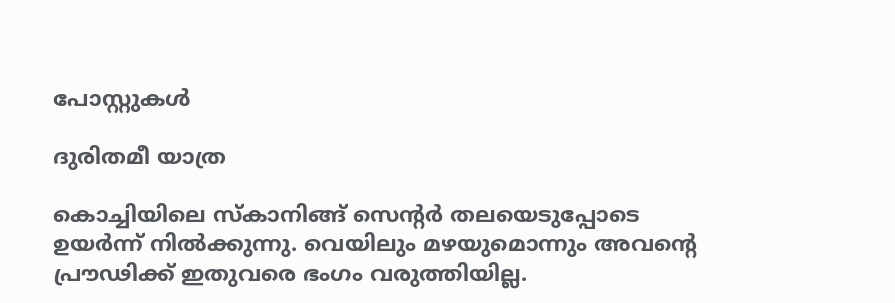പോസ്റ്റുകള്‍

ദുരിതമീ യാത്ര

കൊച്ചിയിലെ സ്കാനിങ്ങ് സെന്റർ തലയെടുപ്പോടെ ഉയർന്ന് നിൽക്കുന്നു. വെയിലും മഴയുമൊന്നും അവന്റെ പ്രൗഢിക്ക് ഇതുവരെ ഭംഗം വരുത്തിയില്ല.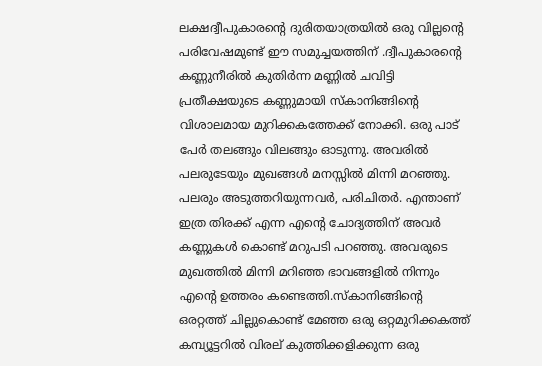ലക്ഷദ്വീപുകാരന്റെ ദുരിതയാത്രയിൽ ഒരു വില്ലന്റെ പരിവേഷമുണ്ട് ഈ സമുച്ചയത്തിന് .ദ്വീപുകാരന്റെ കണ്ണുനീരിൽ കുതിർന്ന മണ്ണിൽ ചവിട്ടി പ്രതീക്ഷയുടെ കണ്ണുമായി സ്കാനിങ്ങിന്റെ വിശാലമായ മുറിക്കകത്തേക്ക് നോക്കി. ഒരു പാട് പേർ തലങ്ങും വിലങ്ങും ഓടുന്നു. അവരിൽ പലരുടേയും മുഖങ്ങൾ മനസ്സിൽ മിന്നി മറഞ്ഞു. പലരും അടുത്തറിയുന്നവർ, പരിചിതർ. എന്താണ് ഇത്ര തിരക്ക് എന്ന എന്റെ ചോദ്യത്തിന് അവർ കണ്ണുകൾ കൊണ്ട് മറുപടി പറഞ്ഞു. അവരുടെ മുഖത്തിൽ മിന്നി മറിഞ്ഞ ഭാവങ്ങളിൽ നിന്നും എന്റെ ഉത്തരം കണ്ടെത്തി.സ്കാനിങ്ങിന്റെ ഒരറ്റത്ത് ചില്ലുകൊണ്ട് മേഞ്ഞ ഒരു ഒറ്റമുറിക്കകത്ത് കമ്പ്യൂട്ടറിൽ വിരല് കുത്തിക്കളിക്കുന്ന ഒരു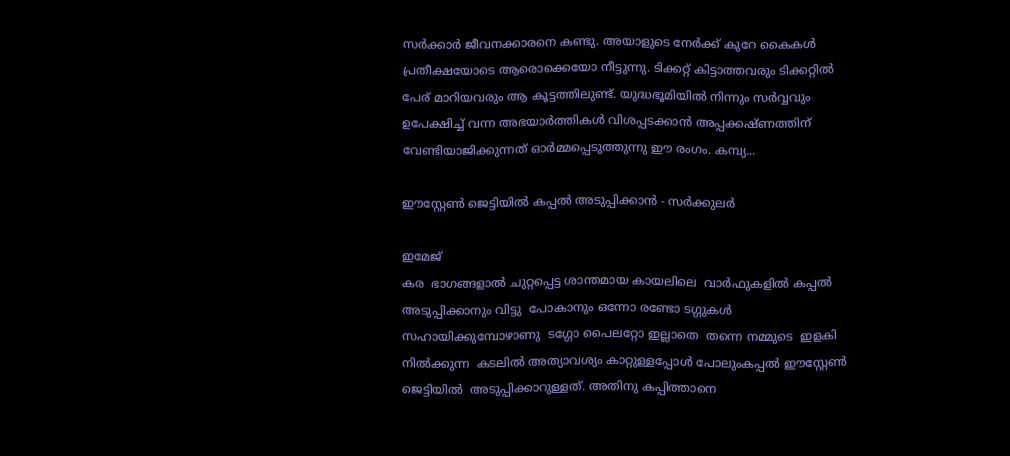സർക്കാർ ജീവനക്കാരനെ കണ്ടു. അയാളുടെ നേർക്ക് കുറേ കൈകൾ പ്രതീക്ഷയോടെ ആരൊക്കെയോ നീട്ടുന്നു. ടിക്കറ്റ് കിട്ടാത്തവരും ടിക്കറ്റിൽ പേര് മാറിയവരും ആ കൂട്ടത്തിലുണ്ട്. യുദ്ധഭൂമിയിൽ നിന്നും സർവ്വവും ഉപേക്ഷിച്ച് വന്ന അഭയാർത്തികൾ വിശപ്പടക്കാൻ അപ്പക്കഷ്ണത്തിന് വേണ്ടിയാജിക്കുന്നത് ഓർമ്മപ്പെടുത്തുന്നു ഈ രംഗം. കമ്പ്യ...

ഈസ്റ്റേൺ ജെട്ടിയിൽ കപ്പൽ അടുപ്പിക്കാൻ - സർക്കുലർ

ഇമേജ്
കര  ഭാഗങ്ങളാൽ ചുറ്റപ്പെട്ട ശാന്തമായ കായലിലെ  വാർഫുകളിൽ കപ്പൽ അടുപ്പിക്കാനും വിട്ടു  പോകാനും ഒന്നോ രണ്ടോ ടഗ്ഗുകൾ സഹായിക്കുമ്പോഴാണു  ടഗ്ഗോ പൈലറ്റോ ഇല്ലാതെ  തന്നെ നമ്മുടെ  ഇളകി നിൽക്കുന്ന  കടലിൽ അത്യാവശ്യം കാറ്റുള്ളപ്പോൾ പോലുംകപ്പൽ ഈസ്റ്റേൺ ജെട്ടിയിൽ  അടുപ്പിക്കാറുള്ളത്. അതിനു കപ്പിത്താനെ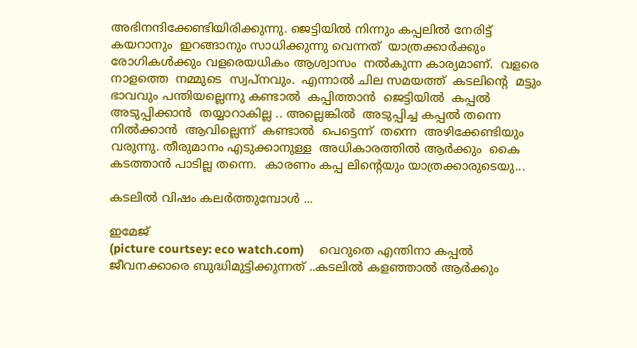അഭിനന്ദിക്കേണ്ടിയിരിക്കുന്നു. ജെട്ടിയിൽ നിന്നും കപ്പലിൽ നേരിട്ട് കയറാനും  ഇറങ്ങാനും സാധിക്കുന്നു വെന്നത്  യാത്രക്കാർക്കും രോഗികൾക്കും വളരെയധികം ആശ്വാസം  നൽകുന്ന കാര്യമാണ്.  വളരെ നാളത്തെ  നമ്മുടെ  സ്വപ്നവും.  എന്നാൽ ചില സമയത്ത്  കടലിന്റെ  മട്ടും ഭാവവും പന്തിയല്ലെന്നു കണ്ടാൽ  കപ്പിത്താൻ  ജെട്ടിയിൽ  കപ്പൽ അടുപ്പിക്കാൻ  തയ്യാറാകില്ല .. അല്ലെങ്കിൽ  അടുപ്പിച്ച കപ്പൽ തന്നെ  നിൽക്കാൻ  ആവില്ലെന്ന്  കണ്ടാൽ  പെട്ടെന്ന്  തന്നെ  അഴിക്കേണ്ടിയും  വരുന്നു. തീരുമാനം എടുക്കാനുള്ള  അധികാരത്തിൽ ആർക്കും  കൈ കടത്താൻ പാടില്ല തന്നെ.  കാരണം കപ്പ ലിന്റെയും യാത്രക്കാരുടെയു...

കടലിൽ വിഷം കലർത്തുമ്പോൾ ...

ഇമേജ്
(picture courtsey: eco watch.com)     വെറുതെ എന്തിനാ കപ്പൽ ജീവനക്കാരെ ബുദ്ധിമുട്ടിക്കുന്നത് ..കടലിൽ കളഞ്ഞാൽ ആർക്കും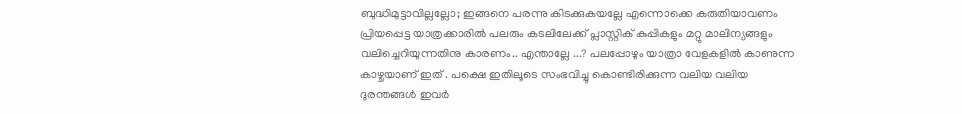ബുദ്ധിമുട്ടാവില്ലല്ലോ; ഇങ്ങനെ പരന്നു കിടക്കുകയല്ലേ എന്നൊക്കെ കരുതിയാവണം പ്രിയപ്പെട്ട യാത്രക്കാരിൽ പലരും കടലിലേക്ക് പ്ലാസ്റ്റിക് കുപ്പികളും മറ്റു മാലിന്യങ്ങളും വലിച്ചെറിയുന്നതിനു കാരണം.. എന്താല്ലേ ...? പലപ്പോഴും യാത്രാ വേളകളിൽ കാണുന്ന കാഴ്ചയാണ് ഇത് . പക്ഷെ ഇതിലൂടെ സംഭവിച്ചു കൊണ്ടിരിക്കുന്ന വലിയ വലിയ ദുരന്തങ്ങൾ ഇവർ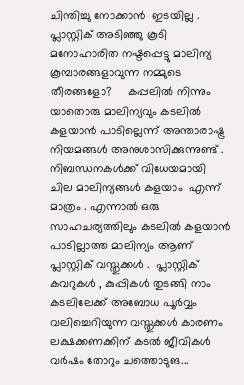ചിന്തിച്ചു നോക്കാൻ  ഇടയില്ല . പ്ലാസ്റ്റിക് അടിഞ്ഞു കൂടി മനോഹാരിത നഷ്ടപ്പെട്ടു മാലിന്യ കൂമ്പാരങ്ങളാവുന്ന നമ്മുടെ തീരങ്ങളോ?     കപ്പലിൽ നിന്നും യാതൊരു മാലിന്യവും കടലിൽ കളയാൻ പാടില്ലെന്ന് അന്താരാഷ്ട്ര നിയമങ്ങൾ അനുശാസിക്കുന്നുണ്ട് . നിബന്ധനകൾക്ക് വിധേയമായി  ചില മാലിന്യങ്ങൾ കളയാം  എന്ന് മാത്രം . എന്നാൽ ഒരു സാഹചര്യത്തിലും കടലിൽ കളയാൻ പാടില്ലാത്ത മാലിന്യം ആണ് പ്ലാസ്റ്റിക് വസ്തുക്കൾ .  പ്ലാസ്റ്റിക് കവറുകൾ , കുപ്പികൾ തുടങ്ങി നാം കടലിലേക്ക് അബോധ പൂർവ്വം വലിച്ചെറിയുന്ന വസ്തുക്കൾ കാരണം ലക്ഷക്കണക്കിന് കടൽ ജീവികൾ വർഷം തോറും ചത്തൊടുങ...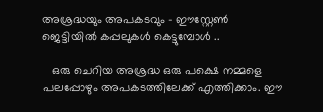അശ്രദ്ധയും അപകടവും - ഈസ്റ്റേൺ ജെട്ടിയിൽ കപ്പലുകൾ കെട്ടുമ്പോൾ ..

   ഒരു ചെറിയ അശ്രദ്ധ ഒരു പക്ഷെ നമ്മളെ പലപ്പോഴും അപകടത്തിലേക്ക് എത്തിക്കാം. ഈ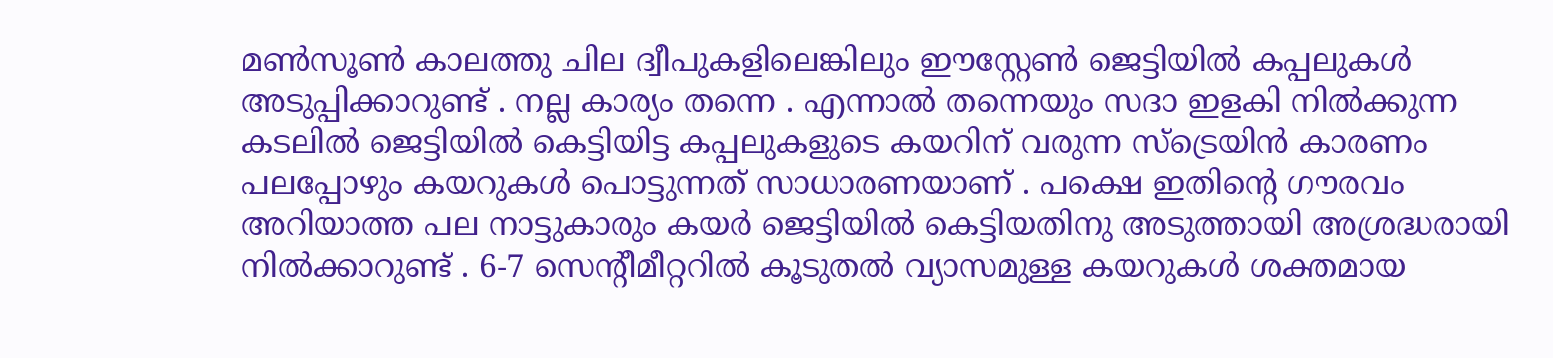മൺസൂൺ കാലത്തു ചില ദ്വീപുകളിലെങ്കിലും ഈസ്റ്റേൺ ജെട്ടിയിൽ കപ്പലുകൾ അടുപ്പിക്കാറുണ്ട് . നല്ല കാര്യം തന്നെ . എന്നാൽ തന്നെയും സദാ ഇളകി നിൽക്കുന്ന കടലിൽ ജെട്ടിയിൽ കെട്ടിയിട്ട കപ്പലുകളുടെ കയറിന് വരുന്ന സ്‌ട്രെയിൻ കാരണം പലപ്പോഴും കയറുകൾ പൊട്ടുന്നത് സാധാരണയാണ് . പക്ഷെ ഇതിന്റെ ഗൗരവം അറിയാത്ത പല നാട്ടുകാരും കയർ ജെട്ടിയിൽ കെട്ടിയതിനു അടുത്തായി അശ്രദ്ധരായി നിൽക്കാറുണ്ട് . 6-7 സെന്റീമീറ്ററിൽ കൂടുതൽ വ്യാസമുള്ള കയറുകൾ ശക്തമായ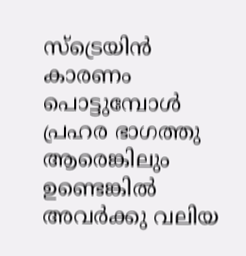സ്‌ട്രെയിൻ കാരണം പൊട്ടുമ്പോൾ പ്രഹര ഭാഗത്തു ആരെങ്കിലും ഉണ്ടെങ്കിൽ അവർക്കു വലിയ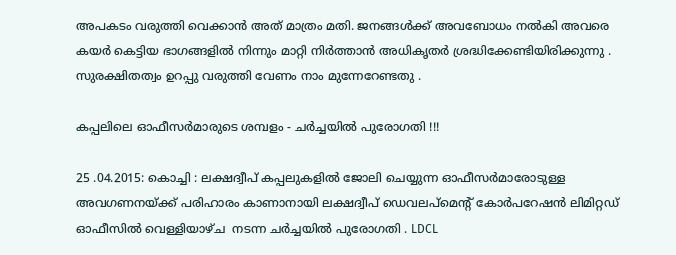അപകടം വരുത്തി വെക്കാൻ അത് മാത്രം മതി. ജനങ്ങൾക്ക് അവബോധം നൽകി അവരെ കയർ കെട്ടിയ ഭാഗങ്ങളിൽ നിന്നും മാറ്റി നിർത്താൻ അധികൃതർ ശ്രദ്ധിക്കേണ്ടിയിരിക്കുന്നു . സുരക്ഷിതത്വം ഉറപ്പു വരുത്തി വേണം നാം മുന്നേറേണ്ടതു .

കപ്പലിലെ ഓഫീസർമാരുടെ ശമ്പളം - ചർച്ചയിൽ പുരോഗതി !!!

25 .04.2015: കൊച്ചി : ലക്ഷദ്വീപ് കപ്പലുകളിൽ ജോലി ചെയ്യുന്ന ഓഫീസർമാരോടുള്ള അവഗണനയ്ക്ക് പരിഹാരം കാണാനായി ലക്ഷദ്വീപ് ഡെവലപ്മെന്റ് കോർപറേഷൻ ലിമിറ്റഡ് ഓഫീസിൽ വെള്ളിയാഴ്ച  നടന്ന ചർച്ചയിൽ പുരോഗതി . LDCL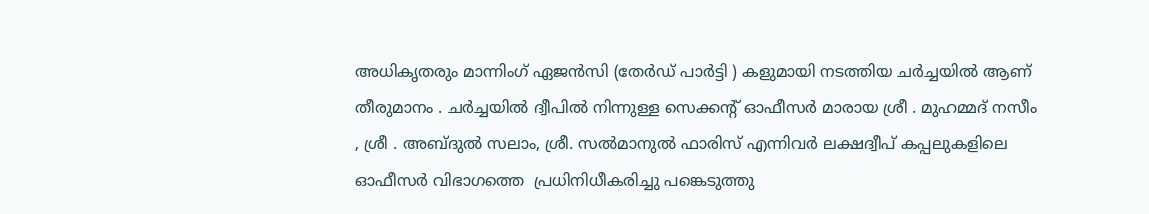അധികൃതരും മാന്നിംഗ് ഏജൻസി (തേർഡ് പാർട്ടി ) കളുമായി നടത്തിയ ചർച്ചയിൽ ആണ് തീരുമാനം . ചർച്ചയിൽ ദ്വീപിൽ നിന്നുള്ള സെക്കന്റ്‌ ഓഫീസർ മാരായ ശ്രീ . മുഹമ്മദ്‌ നസീം , ശ്രീ . അബ്ദുൽ സലാം, ശ്രീ. സൽമാനുൽ ഫാരിസ്‌ എന്നിവർ ലക്ഷദ്വീപ് കപ്പലുകളിലെ ഓഫീസർ വിഭാഗത്തെ  പ്രധിനിധീകരിച്ചു പങ്കെടുത്തു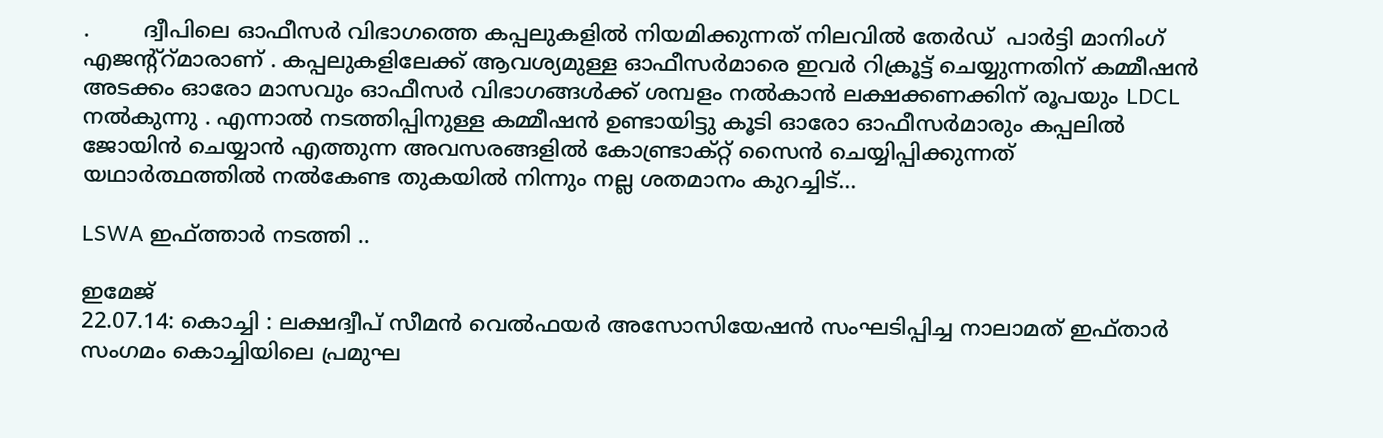.        ദ്വീപിലെ ഓഫീസർ വിഭാഗത്തെ കപ്പലുകളിൽ നിയമിക്കുന്നത് നിലവിൽ തേർഡ്  പാർട്ടി മാനിംഗ് എജന്റ്റ്മാരാണ് . കപ്പലുകളിലേക്ക് ആവശ്യമുള്ള ഓഫീസർമാരെ ഇവർ റിക്രൂട്ട് ചെയ്യുന്നതിന് കമ്മീഷൻ അടക്കം ഓരോ മാസവും ഓഫീസർ വിഭാഗങ്ങൾക്ക് ശമ്പളം നൽകാൻ ലക്ഷക്കണക്കിന്‌ രൂപയും LDCL നൽകുന്നു . എന്നാൽ നടത്തിപ്പിനുള്ള കമ്മീഷൻ ഉണ്ടായിട്ടു കൂടി ഓരോ ഓഫീസർമാരും കപ്പലിൽ ജോയിൻ ചെയ്യാൻ എത്തുന്ന അവസരങ്ങളിൽ കോണ്ട്രാക്റ്റ് സൈൻ ചെയ്യിപ്പിക്കുന്നത് യഥാർത്ഥത്തിൽ നൽകേണ്ട തുകയിൽ നിന്നും നല്ല ശതമാനം കുറച്ചിട്...

LSWA ഇഫ്ത്താർ നടത്തി ..

ഇമേജ്
22.07.14: കൊച്ചി : ലക്ഷദ്വീപ് സീമൻ വെൽഫയർ അസോസിയേഷൻ സംഘടിപ്പിച്ച നാലാമത് ഇഫ്താർ സംഗമം കൊച്ചിയിലെ പ്രമുഘ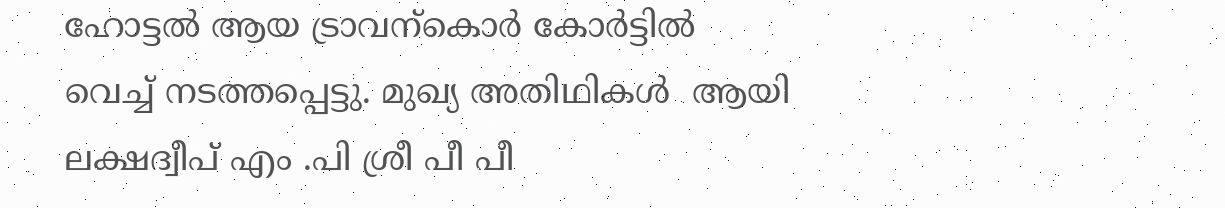ഹോട്ടൽ ആയ ട്രാവന്കൊർ കോർട്ടിൽ വെച്ച് നടത്തപ്പെട്ടു. മുഖ്യ അതിഥികൾ  ആയി ലക്ഷദ്വീപ് എം .പി ശ്രീ പീ പീ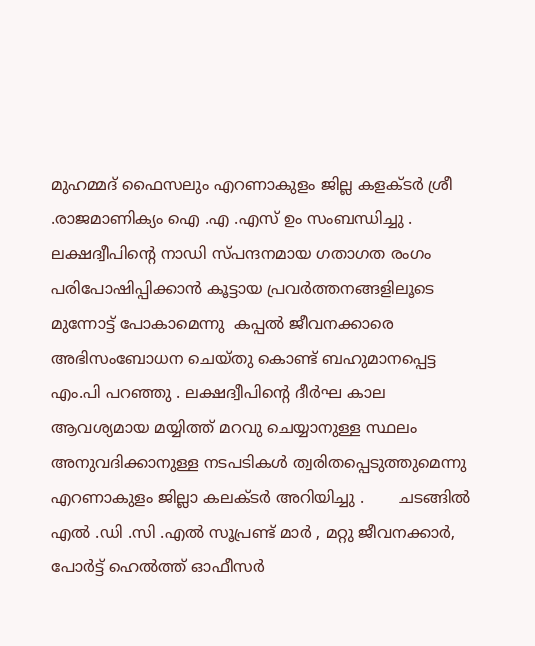മുഹമ്മദ്‌ ഫൈസലും എറണാകുളം ജില്ല കളക്ടർ ശ്രീ .രാജമാണിക്യം ഐ .എ .എസ് ഉം സംബന്ധിച്ചു .       ലക്ഷദ്വീപിന്റെ നാഡി സ്പന്ദനമായ ഗതാഗത രംഗം പരിപോഷിപ്പിക്കാൻ കൂട്ടായ പ്രവർത്തനങ്ങളിലൂടെ മുന്നോട്ട് പോകാമെന്നു  കപ്പൽ ജീവനക്കാരെ അഭിസംബോധന ചെയ്തു കൊണ്ട് ബഹുമാനപ്പെട്ട എം.പി പറഞ്ഞു . ലക്ഷദ്വീപിന്റെ ദീർഘ കാല ആവശ്യമായ മയ്യിത്ത് മറവു ചെയ്യാനുള്ള സ്ഥലം അനുവദിക്കാനുള്ള നടപടികൾ ത്വരിതപ്പെടുത്തുമെന്നു എറണാകുളം ജില്ലാ കലക്ടർ അറിയിച്ചു .       ചടങ്ങിൽ എൽ .ഡി .സി .എൽ സൂപ്രണ്ട് മാർ , മറ്റു ജീവനക്കാർ, പോർട്ട്‌ ഹെൽത്ത് ഓഫീസർ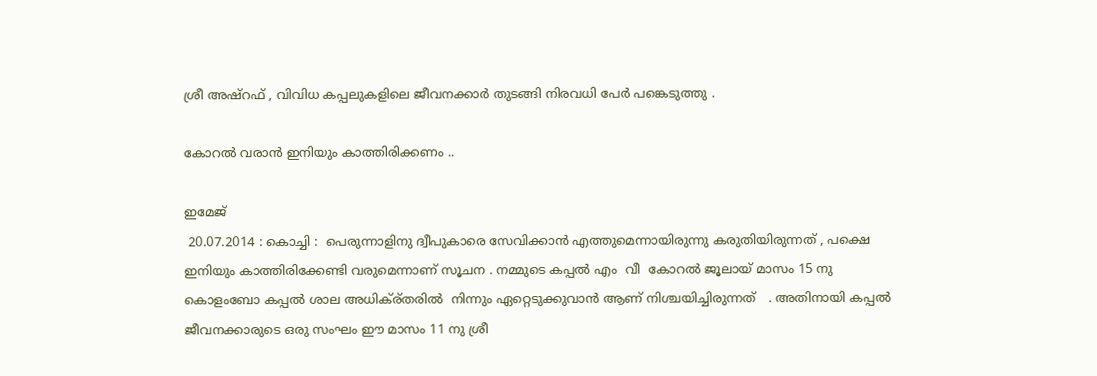ശ്രീ അഷ്‌റഫ്‌ , വിവിധ കപ്പലുകളിലെ ജീവനക്കാർ തുടങ്ങി നിരവധി പേർ പങ്കെടുത്തു .

കോറൽ വരാൻ ഇനിയും കാത്തിരിക്കണം ..

ഇമേജ്
 20.07.2014 : കൊച്ചി :  പെരുന്നാളിനു ദ്വീപുകാരെ സേവിക്കാൻ എത്തുമെന്നായിരുന്നു കരുതിയിരുന്നത് , പക്ഷെ ഇനിയും കാത്തിരിക്കേണ്ടി വരുമെന്നാണ് സൂചന . നമ്മുടെ കപ്പൽ എം  വീ  കോറൽ ജൂലായ്‌ മാസം 15 നു കൊളംബോ കപ്പൽ ശാല അധിക്ര്തരിൽ  നിന്നും ഏറ്റെടുക്കുവാൻ ആണ് നിശ്ചയിച്ചിരുന്നത്   . അതിനായി കപ്പൽ ജീവനക്കാരുടെ ഒരു സംഘം ഈ മാസം 11 നു ശ്രീ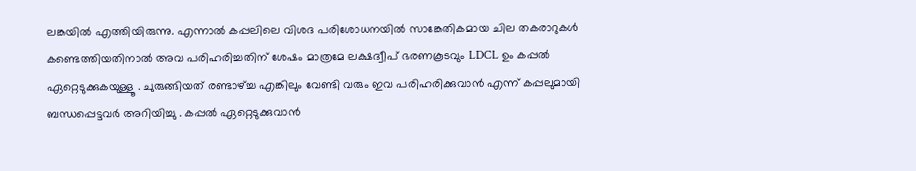ലങ്കയിൽ എത്തിയിരുന്നു. എന്നാൽ കപ്പലിലെ വിശദ പരിശോധനയിൽ സാങ്കേതികമായ ചില തകരാറുകൾ കണ്ടെത്തിയതിനാൽ അവ പരിഹരിച്ചതിന് ശേഷം മാത്രമേ ലക്ഷദ്വീപ് ഭരണകൂടവും LDCL ഉം കപ്പൽ ഏറ്റെടുക്കുകയുള്ളൂ . ചുരുങ്ങിയത് രണ്ടാഴ്ച്ച എങ്കിലും വേണ്ടി വരും ഇവ പരിഹരിക്കുവാൻ എന്ന് കപ്പലുമായി ബന്ധപ്പെട്ടവർ അറിയിച്ചു . കപ്പൽ ഏറ്റെടുക്കുവാൻ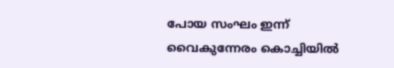പോയ സംഘം ഇന്ന് വൈകുന്നേരം കൊച്ചിയിൽ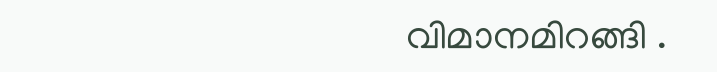വിമാനമിറങ്ങി .